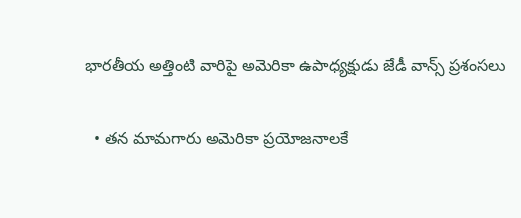భారతీయ అత్తింటి వారిపై అమెరికా ఉపాధ్యక్షుడు జేడీ వాన్స్ ప్రశంసలు

  • తన మామగారు అమెరికా ప్రయోజనాలకే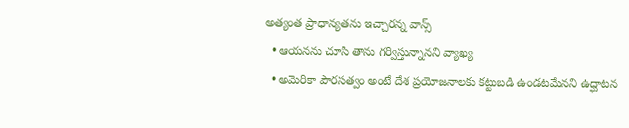అత్యంత ప్రాధాన్యతను ఇచ్చారన్న వాన్స్
  • ఆయనను చూసి తాను గర్విస్తున్నానని వ్యాఖ్య
  • అమెరికా పౌరసత్వం అంటే దేశ ప్రయోజనాలకు కట్టుబడి ఉండటమేనని ఉద్ఘాటన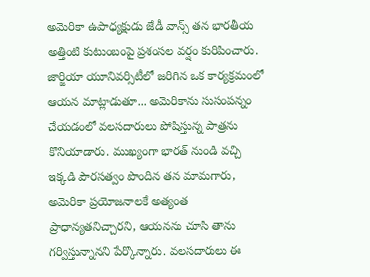అమెరికా ఉపాధ్యక్షుడు జేడీ వాన్స్ తన భారతీయ అత్తింటి కుటుంబంపై ప్రశంసల వర్షం కురిపించారు. జార్జియా యూనివర్సిటీలో జరిగిన ఒక కార్యక్రమంలో ఆయన మాట్లాడుతూ... అమెరికాను సుసంపన్నం చేయడంలో వలసదారులు పోషిస్తున్న పాత్రను కొనియాడారు. ముఖ్యంగా భారత్ నుండి వచ్చి ఇక్కడి పౌరసత్వం పొందిన తన మామగారు, అమెరికా ప్రయోజనాలకే అత్యంత ప్రాధాన్యతనిచ్చారని, ఆయనను చూసి తాను గర్విస్తున్నానని పేర్కొన్నారు. వలసదారులు ఈ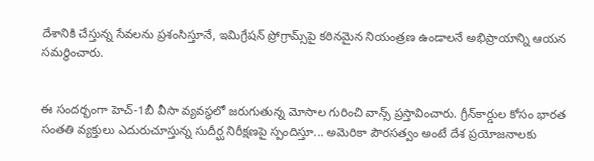దేశానికి చేస్తున్న సేవలను ప్రశంసిస్తూనే, ఇమిగ్రేషన్ ప్రోగ్రామ్స్‌పై కఠినమైన నియంత్రణ ఉండాలనే అభిప్రాయాన్ని ఆయన సమర్థించారు.


ఈ సందర్భంగా హెచ్-1బీ వీసా వ్యవస్థలో జరుగుతున్న మోసాల గురించి వాన్స్ ప్రస్తావించారు. గ్రీన్‌కార్డుల కోసం భారత సంతతి వ్యక్తులు ఎదురుచూస్తున్న సుదీర్ఘ నిరీక్షణపై స్పందిస్తూ... అమెరికా పౌరసత్వం అంటే దేశ ప్రయోజనాలకు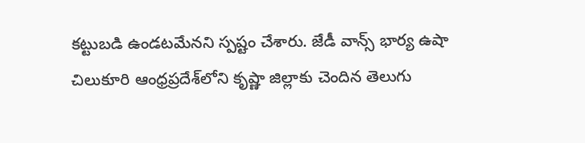కట్టుబడి ఉండటమేనని స్పష్టం చేశారు. జేడీ వాన్స్ భార్య ఉషా చిలుకూరి ఆంధ్రప్రదేశ్‌లోని కృష్ణా జిల్లాకు చెందిన తెలుగు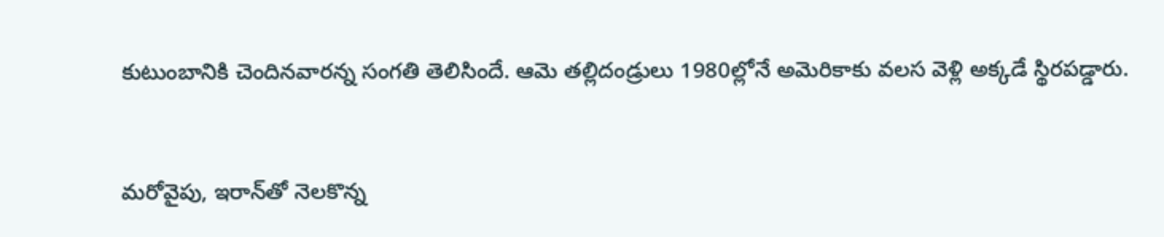కుటుంబానికి చెందినవారన్న సంగతి తెలిసిందే. ఆమె తల్లిదండ్రులు 1980ల్లోనే అమెరికాకు వలస వెళ్లి అక్కడే స్థిరపడ్డారు.


మరోవైపు, ఇరాన్‌తో నెలకొన్న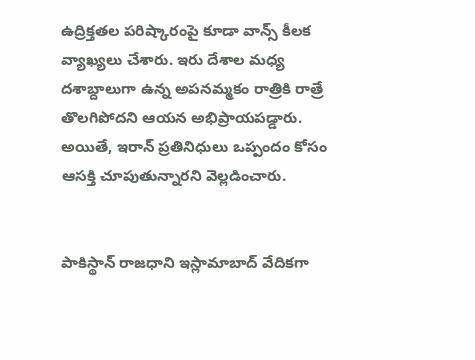ఉద్రిక్తతల పరిష్కారంపై కూడా వాన్స్ కీలక వ్యాఖ్యలు చేశారు. ఇరు దేశాల మధ్య దశాబ్దాలుగా ఉన్న అపనమ్మకం రాత్రికి రాత్రే తొలగిపోదని ఆయన అభిప్రాయపడ్డారు. అయితే, ఇరాన్ ప్రతినిధులు ఒప్పందం కోసం ఆసక్తి చూపుతున్నారని వెల్లడించారు.


పాకిస్థాన్ రాజధాని ఇస్లామాబాద్ వేదికగా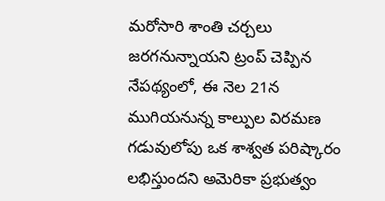మరోసారి శాంతి చర్చలు జరగనున్నాయని ట్రంప్ చెప్పిన నేపథ్యంలో, ఈ నెల 21న ముగియనున్న కాల్పుల విరమణ గడువులోపు ఒక శాశ్వత పరిష్కారం లభిస్తుందని అమెరికా ప్రభుత్వం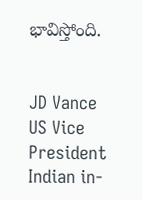భావిస్తోంది.


JD Vance
US Vice President
Indian in-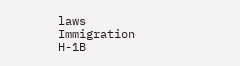laws
Immigration
H-1B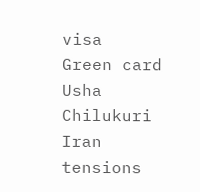visa
Green card
Usha Chilukuri
Iran tensions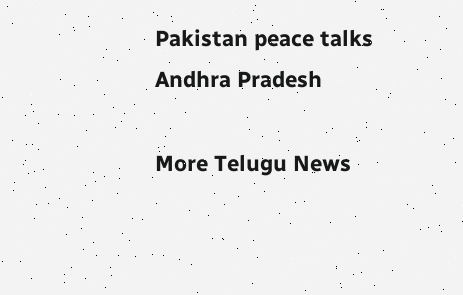Pakistan peace talks
Andhra Pradesh

More Telugu News